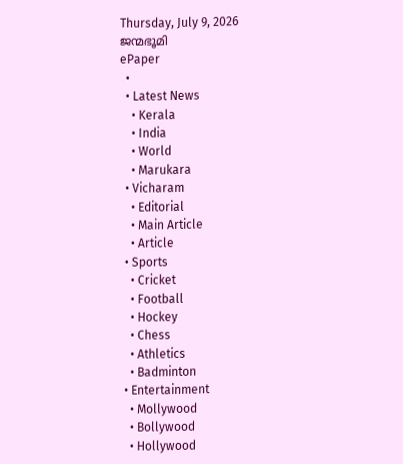Thursday, July 9, 2026
ജന്മഭൂമി
ePaper
  •
  • Latest News
    • Kerala
    • India
    • World
    • Marukara
  • Vicharam
    • Editorial
    • Main Article
    • Article
  • Sports
    • Cricket
    • Football
    • Hockey
    • Chess
    • Athletics
    • Badminton
  • Entertainment
    • Mollywood
    • Bollywood
    • Hollywood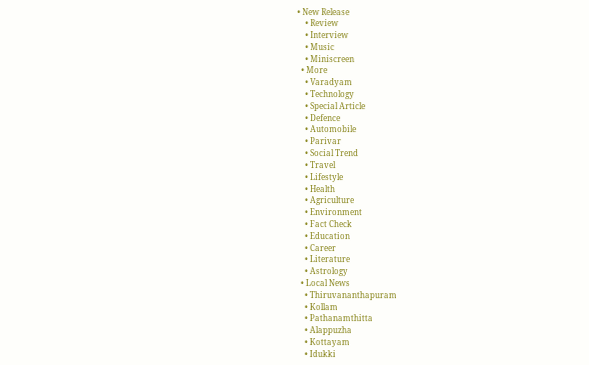• New Release
    • Review
    • Interview
    • Music
    • Miniscreen
  • More
    • Varadyam
    • Technology
    • Special Article
    • Defence
    • Automobile
    • Parivar
    • Social Trend
    • Travel
    • Lifestyle
    • Health
    • Agriculture
    • Environment
    • Fact Check
    • Education
    • Career
    • Literature
    • Astrology
  • Local News
    • Thiruvananthapuram
    • Kollam
    • Pathanamthitta
    • Alappuzha
    • Kottayam
    • Idukki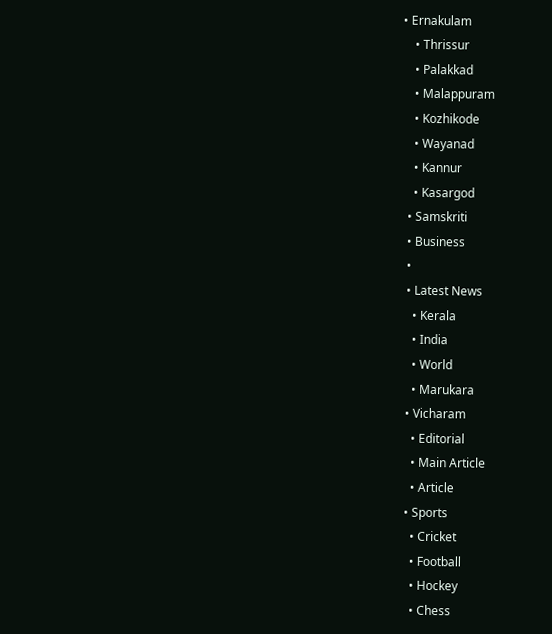• Ernakulam
    • Thrissur
    • Palakkad
    • Malappuram
    • Kozhikode
    • Wayanad
    • Kannur
    • Kasargod
  • Samskriti
  • Business
  •
  • Latest News
    • Kerala
    • India
    • World
    • Marukara
  • Vicharam
    • Editorial
    • Main Article
    • Article
  • Sports
    • Cricket
    • Football
    • Hockey
    • Chess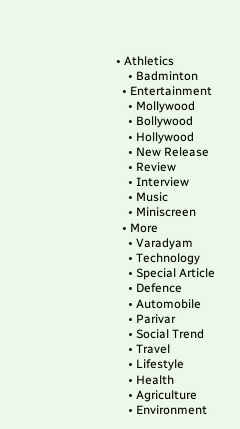• Athletics
    • Badminton
  • Entertainment
    • Mollywood
    • Bollywood
    • Hollywood
    • New Release
    • Review
    • Interview
    • Music
    • Miniscreen
  • More
    • Varadyam
    • Technology
    • Special Article
    • Defence
    • Automobile
    • Parivar
    • Social Trend
    • Travel
    • Lifestyle
    • Health
    • Agriculture
    • Environment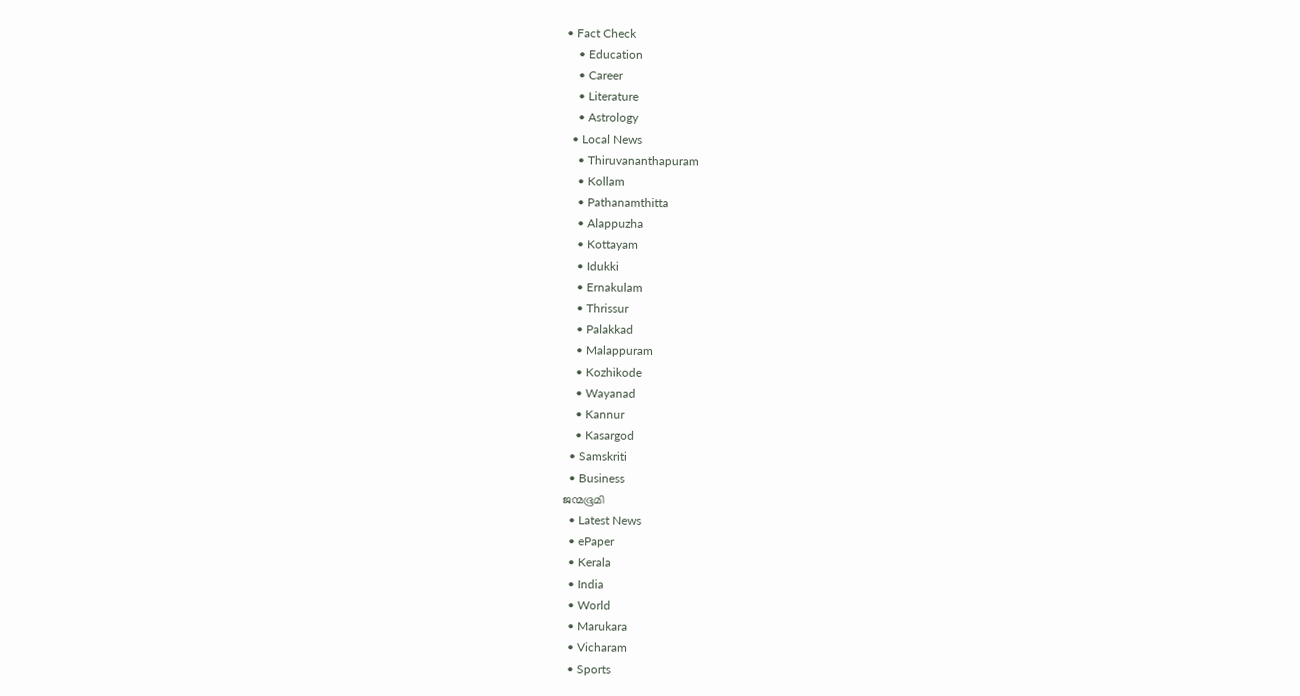• Fact Check
    • Education
    • Career
    • Literature
    • Astrology
  • Local News
    • Thiruvananthapuram
    • Kollam
    • Pathanamthitta
    • Alappuzha
    • Kottayam
    • Idukki
    • Ernakulam
    • Thrissur
    • Palakkad
    • Malappuram
    • Kozhikode
    • Wayanad
    • Kannur
    • Kasargod
  • Samskriti
  • Business
ജന്മഭൂമി
  • Latest News
  • ePaper
  • Kerala
  • India
  • World
  • Marukara
  • Vicharam
  • Sports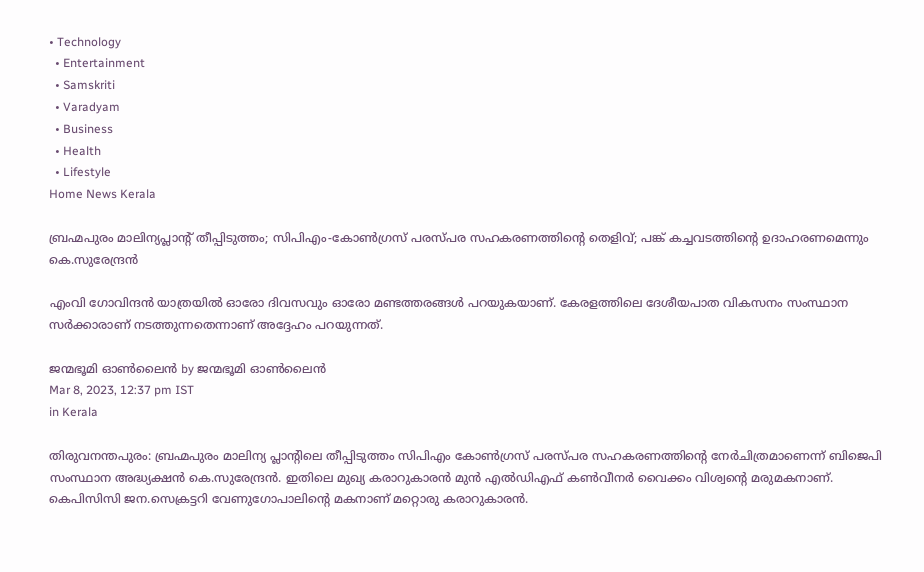• Technology
  • Entertainment
  • Samskriti
  • Varadyam
  • Business
  • Health
  • Lifestyle
Home News Kerala

ബ്രഹ്മപുരം മാലിന്യപ്ലാന്റ് തീപ്പിടുത്തം; സിപിഎം-കോണ്‍ഗ്രസ് പരസ്പര സഹകരണത്തിന്റെ തെളിവ്; പങ്ക് കച്ചവടത്തിന്റെ ഉദാഹരണമെന്നും കെ.സുരേന്ദ്രന്‍

എംവി ഗോവിന്ദന്‍ യാത്രയില്‍ ഓരോ ദിവസവും ഓരോ മണ്ടത്തരങ്ങള്‍ പറയുകയാണ്. കേരളത്തിലെ ദേശീയപാത വികസനം സംസ്ഥാന സര്‍ക്കാരാണ് നടത്തുന്നതെന്നാണ് അദ്ദേഹം പറയുന്നത്.

ജന്മഭൂമി ഓണ്‍ലൈന്‍ by ജന്മഭൂമി ഓണ്‍ലൈന്‍
Mar 8, 2023, 12:37 pm IST
in Kerala

തിരുവനന്തപുരം: ബ്രഹ്മപുരം മാലിന്യ പ്ലാന്റിലെ തീപ്പിടുത്തം സിപിഎം കോണ്‍ഗ്രസ് പരസ്പര സഹകരണത്തിന്റെ നേര്‍ചിത്രമാണെന്ന് ബിജെപി സംസ്ഥാന അദ്ധ്യക്ഷന്‍ കെ.സുരേന്ദ്രന്‍. ഇതിലെ മുഖ്യ കരാറുകാരന്‍ മുന്‍ എല്‍ഡിഎഫ് കണ്‍വീനര്‍ വൈക്കം വിശ്വന്റെ മരുമകനാണ്. കെപിസിസി ജന.സെക്രട്ടറി വേണുഗോപാലിന്റെ മകനാണ് മറ്റൊരു കരാറുകാരന്‍.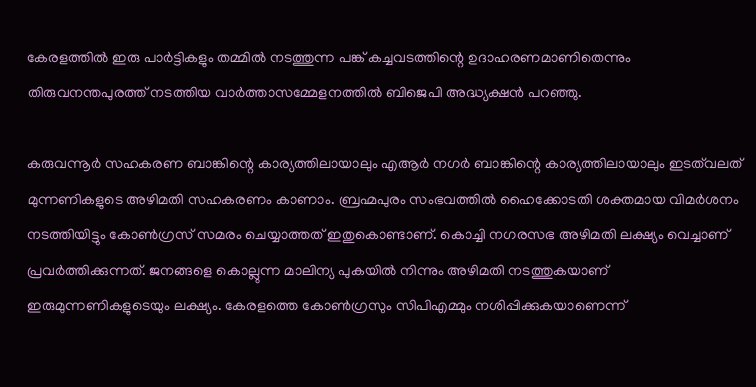കേരളത്തില്‍ ഇരു പാര്‍ട്ടികളും തമ്മില്‍ നടത്തുന്ന പങ്ക് കച്ചവടത്തിന്റെ ഉദാഹരണമാണിതെന്നും തിരുവനന്തപുരത്ത് നടത്തിയ വാര്‍ത്താസമ്മേളനത്തില്‍ ബിജെപി അദ്ധ്യക്ഷന്‍ പറഞ്ഞു.

കരുവന്നൂര്‍ സഹകരണ ബാങ്കിന്റെ കാര്യത്തിലായാലും എആര്‍ നഗര്‍ ബാങ്കിന്റെ കാര്യത്തിലായാലും ഇടത്‌വലത് മുന്നണികളുടെ അഴിമതി സഹകരണം കാണാം. ബ്രഹ്മപുരം സംഭവത്തില്‍ ഹൈക്കോടതി ശക്തമായ വിമര്‍ശനം നടത്തിയിട്ടും കോണ്‍ഗ്രസ് സമരം ചെയ്യാത്തത് ഇതുകൊണ്ടാണ്. കൊച്ചി നഗരസഭ അഴിമതി ലക്ഷ്യം വെച്ചാണ് പ്രവര്‍ത്തിക്കുന്നത്. ജനങ്ങളെ കൊല്ലുന്ന മാലിന്യ പുകയില്‍ നിന്നും അഴിമതി നടത്തുകയാണ് ഇരുമുന്നണികളുടെയും ലക്ഷ്യം. കേരളത്തെ കോണ്‍ഗ്രസും സിപിഎമ്മും നശിപ്പിക്കുകയാണെന്ന്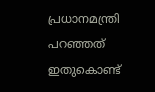പ്രധാനമന്ത്രി പറഞ്ഞത് ഇതുകൊണ്ട്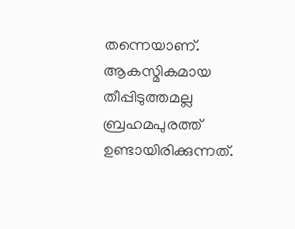തന്നെയാണ്. ആകസ്മികമായ തീപ്പിടുത്തമല്ല ബ്രഹമപുരത്ത് ഉണ്ടായിരിക്കുന്നത്.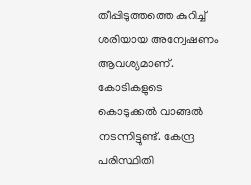തീപ്പിടുത്തത്തെ കുറിച്ച് ശരിയായ അന്വേഷണം ആവശ്യമാണ്. കോടികളുടെ കൊടുക്കല്‍ വാങ്ങല്‍ നടന്നിട്ടുണ്ട്. കേന്ദ്ര പരിസ്ഥിതി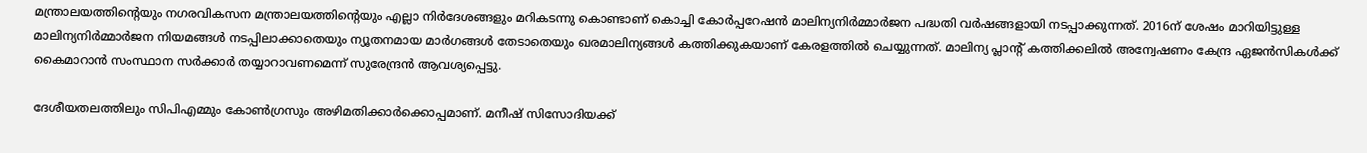മന്ത്രാലയത്തിന്റെയും നഗരവികസന മന്ത്രാലയത്തിന്റെയും എല്ലാ നിര്‍ദേശങ്ങളും മറികടന്നു കൊണ്ടാണ് കൊച്ചി കോര്‍പ്പറേഷന്‍ മാലിന്യനിര്‍മ്മാര്‍ജന പദ്ധതി വര്‍ഷങ്ങളായി നടപ്പാക്കുന്നത്. 2016ന് ശേഷം മാറിയിട്ടുള്ള മാലിന്യനിര്‍മ്മാര്‍ജന നിയമങ്ങള്‍ നടപ്പിലാക്കാതെയും ന്യൂതനമായ മാര്‍ഗങ്ങള്‍ തേടാതെയും ഖരമാലിന്യങ്ങള്‍ കത്തിക്കുകയാണ് കേരളത്തില്‍ ചെയ്യുന്നത്. മാലിന്യ പ്ലാന്റ് കത്തിക്കലില്‍ അന്വേഷണം കേന്ദ്ര ഏജന്‍സികള്‍ക്ക് കൈമാറാന്‍ സംസ്ഥാന സര്‍ക്കാര്‍ തയ്യാറാവണമെന്ന് സുരേന്ദ്രന്‍ ആവശ്യപ്പെട്ടു.

ദേശീയതലത്തിലും സിപിഎമ്മും കോണ്‍ഗ്രസും അഴിമതിക്കാര്‍ക്കൊപ്പമാണ്. മനീഷ് സിസോദിയക്ക്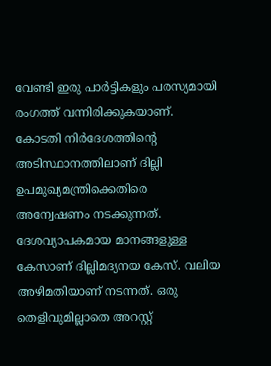വേണ്ടി ഇരു പാര്‍ട്ടികളും പരസ്യമായി രംഗത്ത് വന്നിരിക്കുകയാണ്. കോടതി നിര്‍ദേശത്തിന്റെ അടിസ്ഥാനത്തിലാണ് ദില്ലി ഉപമുഖ്യമന്ത്രിക്കെതിരെ അന്വേഷണം നടക്കുന്നത്. ദേശവ്യാപകമായ മാനങ്ങളുള്ള കേസാണ് ദില്ലിമദ്യനയ കേസ്. വലിയ അഴിമതിയാണ് നടന്നത്. ഒരു തെളിവുമില്ലാതെ അറസ്റ്റ്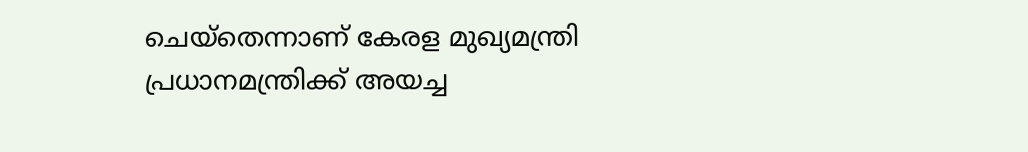ചെയ്‌തെന്നാണ് കേരള മുഖ്യമന്ത്രി പ്രധാനമന്ത്രിക്ക് അയച്ച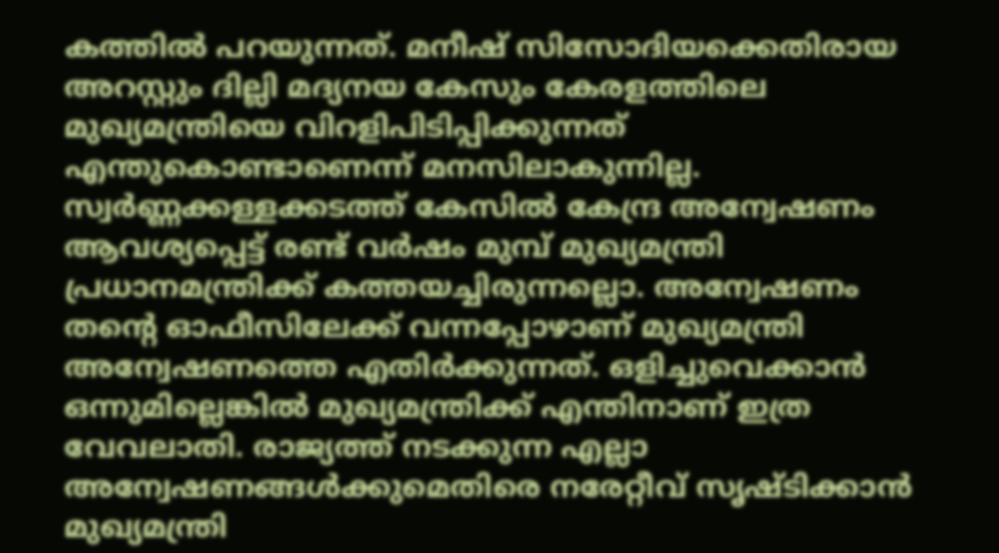കത്തില്‍ പറയുന്നത്. മനീഷ് സിസോദിയക്കെതിരായ അറസ്റ്റും ദില്ലി മദ്യനയ കേസും കേരളത്തിലെ മുഖ്യമന്ത്രിയെ വിറളിപിടിപ്പിക്കുന്നത് എന്തുകൊണ്ടാണെന്ന് മനസിലാകുന്നില്ല. സ്വര്‍ണ്ണക്കള്ളക്കടത്ത് കേസില്‍ കേന്ദ്ര അന്വേഷണം ആവശ്യപ്പെട്ട് രണ്ട് വര്‍ഷം മുമ്പ് മുഖ്യമന്ത്രി പ്രധാനമന്ത്രിക്ക് കത്തയച്ചിരുന്നല്ലൊ. അന്വേഷണം തന്റെ ഓഫീസിലേക്ക് വന്നപ്പോഴാണ് മുഖ്യമന്ത്രി അന്വേഷണത്തെ എതിര്‍ക്കുന്നത്. ഒളിച്ചുവെക്കാന്‍ ഒന്നുമില്ലെങ്കില്‍ മുഖ്യമന്ത്രിക്ക് എന്തിനാണ് ഇത്ര വേവലാതി. രാജ്യത്ത് നടക്കുന്ന എല്ലാ അന്വേഷണങ്ങള്‍ക്കുമെതിരെ നരേറ്റീവ് സൃഷ്ടിക്കാന്‍ മുഖ്യമന്ത്രി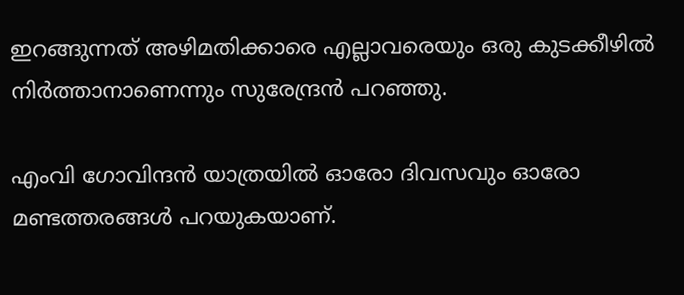ഇറങ്ങുന്നത് അഴിമതിക്കാരെ എല്ലാവരെയും ഒരു കുടക്കീഴില്‍ നിര്‍ത്താനാണെന്നും സുരേന്ദ്രന്‍ പറഞ്ഞു.

എംവി ഗോവിന്ദന്‍ യാത്രയില്‍ ഓരോ ദിവസവും ഓരോ മണ്ടത്തരങ്ങള്‍ പറയുകയാണ്.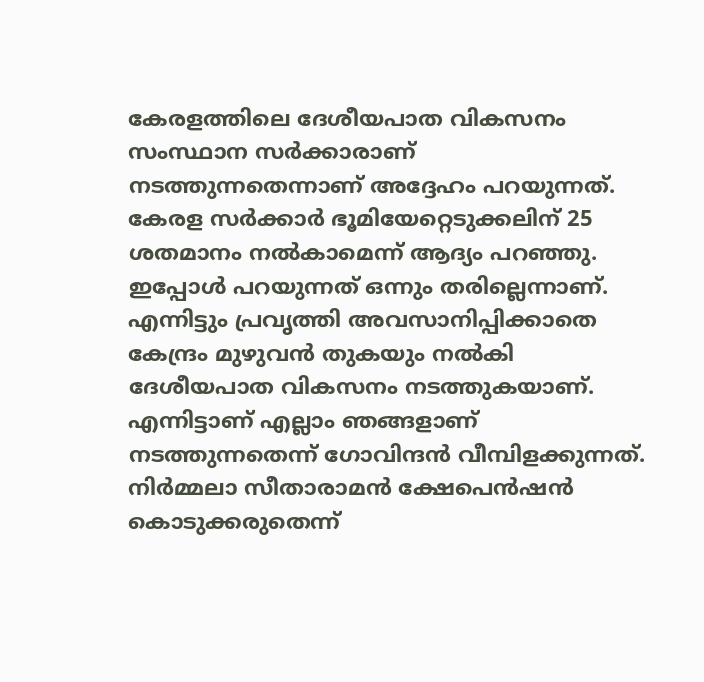കേരളത്തിലെ ദേശീയപാത വികസനം സംസ്ഥാന സര്‍ക്കാരാണ് നടത്തുന്നതെന്നാണ് അദ്ദേഹം പറയുന്നത്. കേരള സര്‍ക്കാര്‍ ഭൂമിയേറ്റെടുക്കലിന് 25 ശതമാനം നല്‍കാമെന്ന് ആദ്യം പറഞ്ഞു. ഇപ്പോള്‍ പറയുന്നത് ഒന്നും തരില്ലെന്നാണ്. എന്നിട്ടും പ്രവൃത്തി അവസാനിപ്പിക്കാതെ കേന്ദ്രം മുഴുവന്‍ തുകയും നല്‍കി ദേശീയപാത വികസനം നടത്തുകയാണ്. എന്നിട്ടാണ് എല്ലാം ഞങ്ങളാണ് നടത്തുന്നതെന്ന് ഗോവിന്ദന്‍ വീമ്പിളക്കുന്നത്. നിര്‍മ്മലാ സീതാരാമന്‍ ക്ഷേപെന്‍ഷന്‍ കൊടുക്കരുതെന്ന്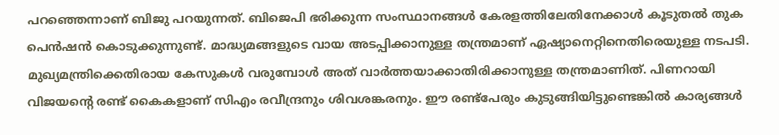പറഞ്ഞെന്നാണ് ബിജു പറയുന്നത്. ബിജെപി ഭരിക്കുന്ന സംസ്ഥാനങ്ങള്‍ കേരളത്തിലേതിനേക്കാള്‍ കൂടുതല്‍ തുക പെന്‍ഷന്‍ കൊടുക്കുന്നുണ്ട്. മാദ്ധ്യമങ്ങളുടെ വായ അടപ്പിക്കാനുള്ള തന്ത്രമാണ് ഏഷ്യാനെറ്റിനെതിരെയുള്ള നടപടി. മുഖ്യമന്ത്രിക്കെതിരായ കേസുകള്‍ വരുമ്പോള്‍ അത് വാര്‍ത്തയാക്കാതിരിക്കാനുള്ള തന്ത്രമാണിത്. പിണറായി വിജയന്റെ രണ്ട് കൈകളാണ് സിഎം രവീന്ദ്രനും ശിവശങ്കരനും. ഈ രണ്ട്‌പേരും കുടുങ്ങിയിട്ടുണ്ടെങ്കില്‍ കാര്യങ്ങള്‍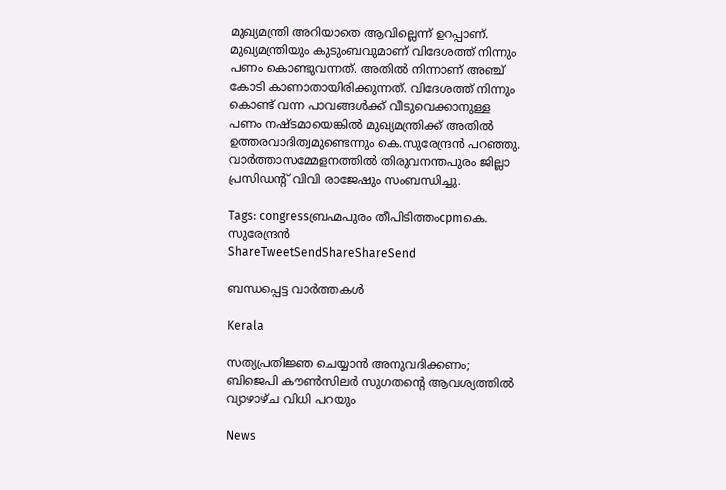മുഖ്യമന്ത്രി അറിയാതെ ആവില്ലെന്ന് ഉറപ്പാണ്. മുഖ്യമന്ത്രിയും കുടുംബവുമാണ് വിദേശത്ത് നിന്നും പണം കൊണ്ടുവന്നത്. അതില്‍ നിന്നാണ് അഞ്ച് കോടി കാണാതായിരിക്കുന്നത്. വിദേശത്ത് നിന്നും കൊണ്ട് വന്ന പാവങ്ങള്‍ക്ക് വീടുവെക്കാനുള്ള പണം നഷ്ടമായെങ്കില്‍ മുഖ്യമന്ത്രിക്ക് അതില്‍ ഉത്തരവാദിത്വമുണ്ടെന്നും കെ.സുരേന്ദ്രന്‍ പറഞ്ഞു. വാര്‍ത്താസമ്മേളനത്തില്‍ തിരുവനന്തപുരം ജില്ലാ പ്രസിഡന്റ് വിവി രാജേഷും സംബന്ധിച്ചു.

Tags: congressബ്രഹ്മപുരം തീപിടിത്തംcpmകെ. സുരേന്ദ്രന്‍
ShareTweetSendShareShareSend

ബന്ധപ്പെട്ട വാര്‍ത്തകള്‍

Kerala

സത്യപ്രതിജ്ഞ ചെയ്യാന്‍ അനുവദിക്കണം; ബിജെപി കൗണ്‍സിലര്‍ സുഗതന്റെ ആവശ്യത്തില്‍ വ്യാഴാഴ്ച വിധി പറയും

News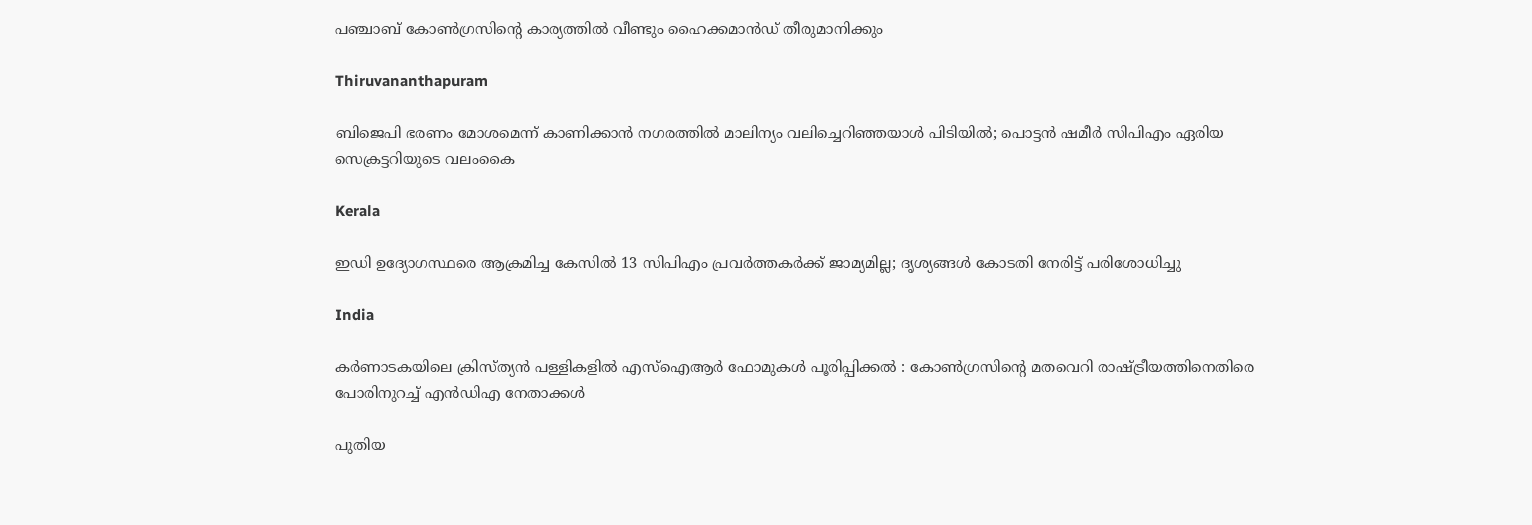പഞ്ചാബ് കോൺഗ്രസിന്റെ കാര്യത്തിൽ വീണ്ടും ഹൈക്കമാൻഡ് തീരുമാനിക്കും

Thiruvananthapuram

ബിജെപി ഭരണം മോശമെന്ന് കാണിക്കാൻ നഗരത്തിൽ മാലിന്യം വലിച്ചെറിഞ്ഞയാൾ പിടിയിൽ; പൊട്ടൻ ഷമീർ സിപിഎം ഏരിയ സെക്രട്ടറിയുടെ വലംകൈ

Kerala

ഇഡി ഉദ്യോഗസ്ഥരെ ആക്രമിച്ച കേസിൽ 13 സിപിഎം പ്രവർത്തകർക്ക് ജാമ്യമില്ല; ദൃശ്യങ്ങൾ കോടതി നേരിട്ട് പരിശോധിച്ചു

India

കർണാടകയിലെ ക്രിസ്ത്യൻ പള്ളികളിൽ എസ്‌ഐആർ ഫോമുകൾ പൂരിപ്പിക്കൽ : കോൺഗ്രസിന്റെ മതവെറി രാഷ്‌ട്രീയത്തിനെതിരെ പോരിനുറച്ച് എൻഡിഎ നേതാക്കൾ

പുതിയ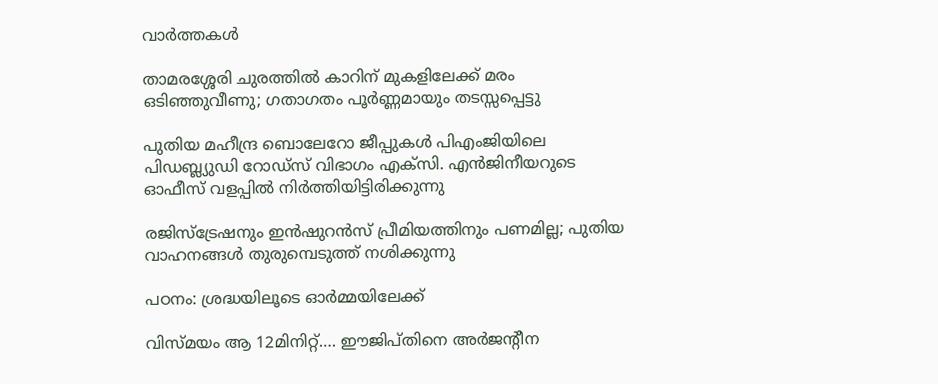വാര്‍ത്തകള്‍

താമരശ്ശേരി ചുരത്തില്‍ കാറിന് മുകളിലേക്ക് മരം ഒടിഞ്ഞുവീണു; ഗതാഗതം പൂര്‍ണ്ണമായും തടസ്സപ്പെട്ടു

പുതിയ മഹീന്ദ്ര ബൊലേറോ ജീപ്പുകള്‍ പിഎംജിയിലെ പിഡബ്ല്യുഡി റോഡ്‌സ് വിഭാഗം എക്‌സി. എന്‍ജിനീയറുടെ ഓഫീസ് വളപ്പില്‍ നിര്‍ത്തിയിട്ടിരിക്കുന്നു

രജിസ്‌ട്രേഷനും ഇന്‍ഷുറന്‍സ് പ്രീമിയത്തിനും പണമില്ല; പുതിയ വാഹനങ്ങള്‍ തുരുമ്പെടുത്ത് നശിക്കുന്നു

പഠനം: ശ്രദ്ധയിലൂടെ ഓര്‍മ്മയിലേക്ക്

വിസ്മയം ആ 12മിനിറ്റ്…. ഈജിപ്തിനെ അര്‍ജന്റീന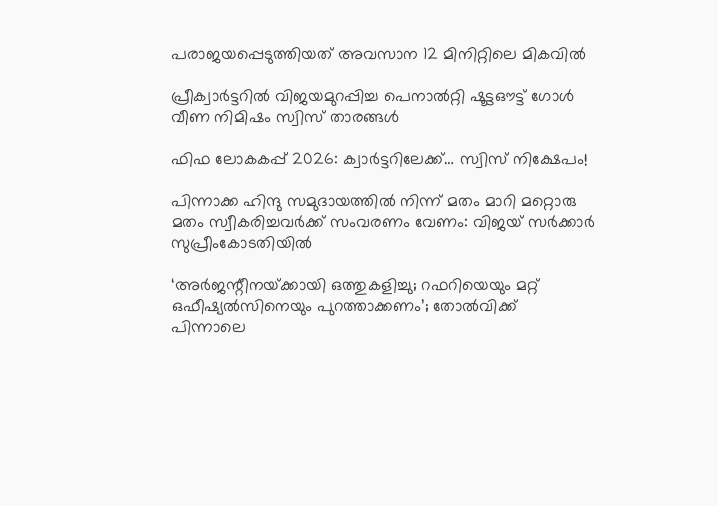പരാജയപ്പെടുത്തിയത് അവസാന 12 മിനിറ്റിലെ മികവില്‍

പ്രീക്വാര്‍ട്ടറില്‍ വിജയമുറപ്പിച്ച പെനാല്‍റ്റി ഷൂട്ടഔട്ട് ഗോള്‍ വീണ നിമിഷം സ്വിസ് താരങ്ങള്‍

ഫിഫ ലോകകപ്പ് 2026: ക്വാര്‍ട്ടറിലേക്ക്… സ്വിസ് നിക്ഷേപം!

പിന്നാക്ക ഹിന്ദു സമുദായത്തിൽ നിന്ന് മതം മാറി മറ്റൊരു മതം സ്വീകരിച്ചവർക്ക് സംവരണം വേണം: വിജയ് സർക്കാർ സുപ്രീംകോടതിയിൽ

‘അർജന്റീനയ്‌ക്കായി ഒത്തുകളിച്ചു; റഫറിയെയും മറ്റ്‌ ഒഫീഷ്യൽസിനെയും പുറത്താക്കണം’; തോല്‍വിക്ക്‌ പിന്നാലെ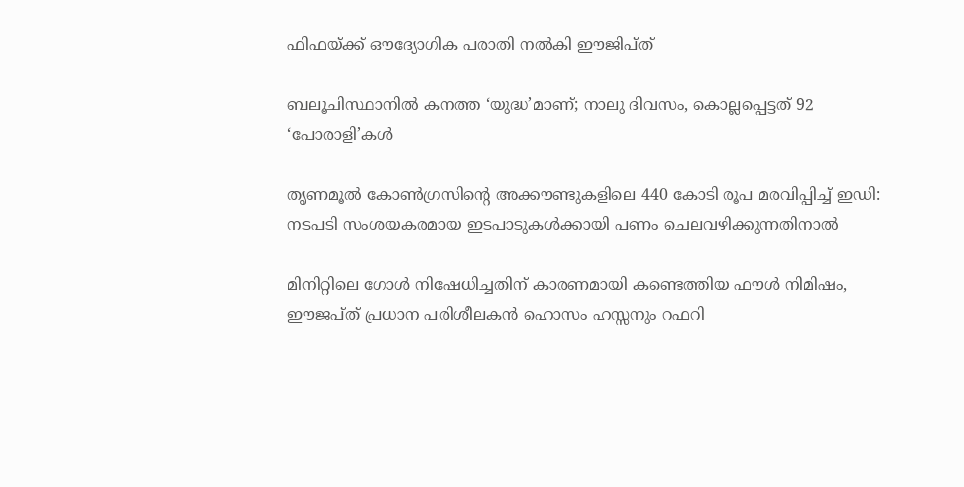ഫിഫയ്‌ക്ക്‌ ഔദ്യോഗിക പരാതി നൽകി ഈജിപ്ത്

ബലൂചിസ്ഥാനിൽ കനത്ത ‘യുദ്ധ’മാണ്; നാലു ദിവസം, കൊല്ലപ്പെട്ടത് 92 ‘പോരാളി’കൾ

തൃണമൂൽ കോൺഗ്രസിന്റെ അക്കൗണ്ടുകളിലെ 440 കോടി രൂപ മരവിപ്പിച്ച് ഇഡി: നടപടി സംശയകരമായ ഇടപാടുകൾക്കായി പണം ചെലവഴിക്കുന്നതിനാൽ

മിനിറ്റിലെ ഗോള്‍ നിഷേധിച്ചതിന് കാരണമായി കണ്ടെത്തിയ ഫൗള്‍ നിമിഷം, ഈജപ്ത് പ്രധാന പരിശീലകന്‍ ഹൊസം ഹസ്സനും റഫറി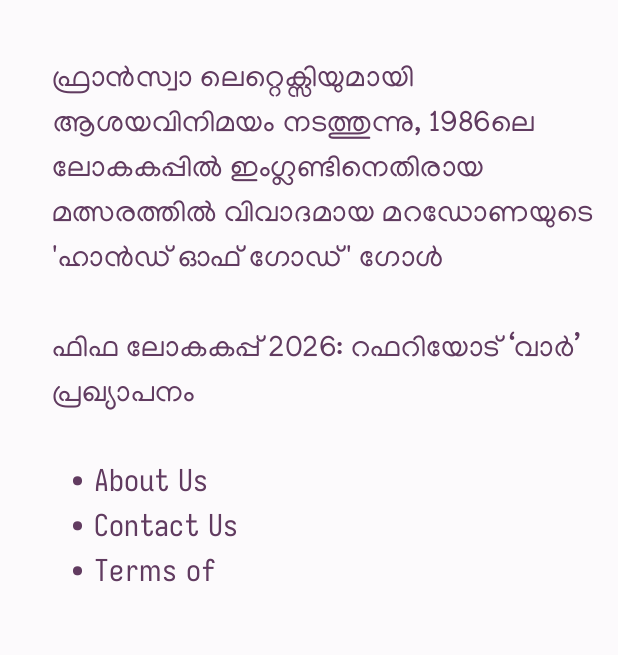ഫ്രാന്‍സ്വാ ലെറ്റെക്സിയുമായി ആശയവിനിമയം നടത്തുന്നു, 1986ലെ ലോകകപ്പില്‍ ഇംഗ്ലണ്ടിനെതിരായ മത്സരത്തില്‍ വിവാദമായ മറഡോണയുടെ 'ഹാന്‍ഡ് ഓഫ് ഗോഡ്' ഗോള്‍

ഫിഫ ലോകകപ്പ് 2026: റഫറിയോട് ‘വാര്‍’ പ്രഖ്യാപനം

  • About Us
  • Contact Us
  • Terms of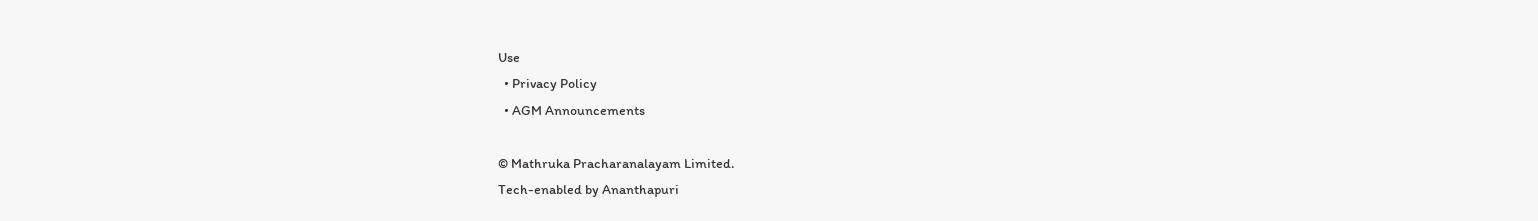Use
  • Privacy Policy
  • AGM Announcements

© Mathruka Pracharanalayam Limited.
Tech-enabled by Ananthapuri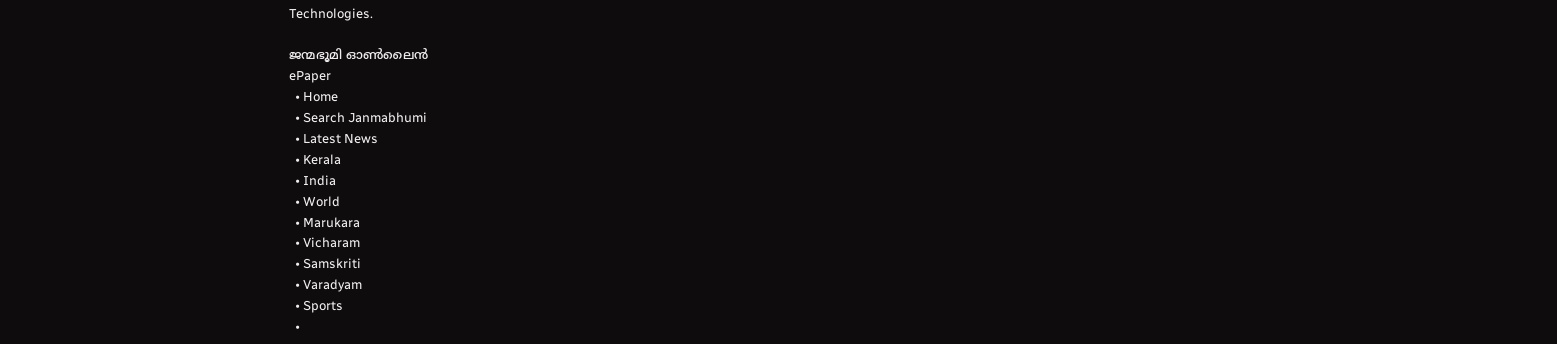Technologies.

ജന്മഭൂമി ഓണ്‍ലൈന്‍
ePaper
  • Home
  • Search Janmabhumi
  • Latest News
  • Kerala
  • India
  • World
  • Marukara
  • Vicharam
  • Samskriti
  • Varadyam
  • Sports
  •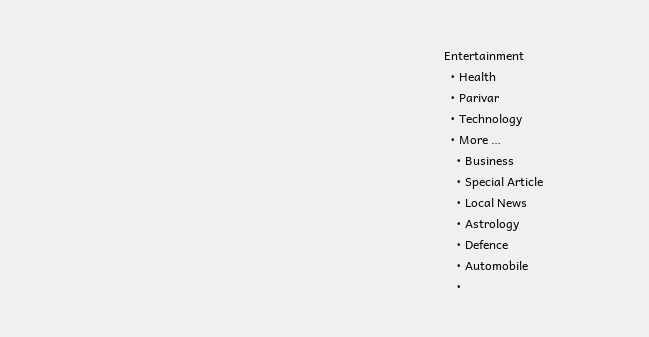Entertainment
  • Health
  • Parivar
  • Technology
  • More …
    • Business
    • Special Article
    • Local News
    • Astrology
    • Defence
    • Automobile
    •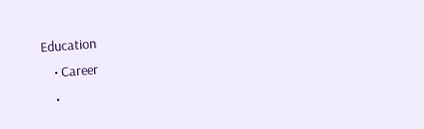Education
    • Career
    •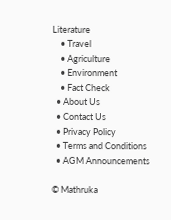Literature
    • Travel
    • Agriculture
    • Environment
    • Fact Check
  • About Us
  • Contact Us
  • Privacy Policy
  • Terms and Conditions
  • AGM Announcements

© Mathruka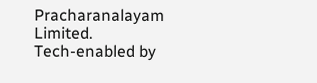Pracharanalayam Limited.
Tech-enabled by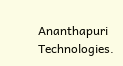Ananthapuri Technologies.